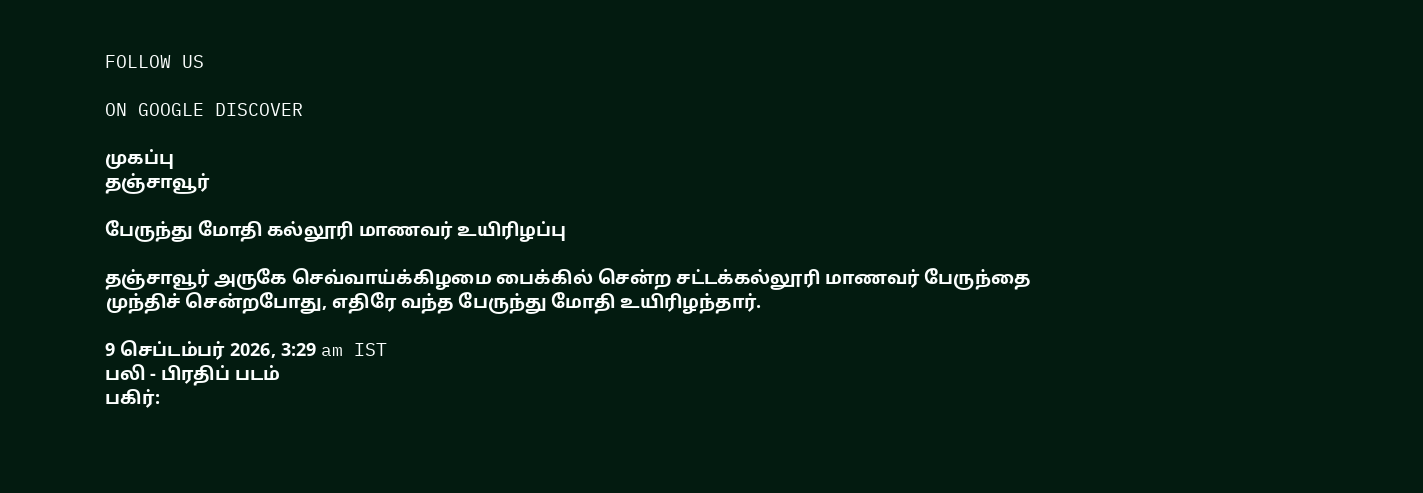FOLLOW US

ON GOOGLE DISCOVER

முகப்பு
தஞ்சாவூர்

பேருந்து மோதி கல்லூரி மாணவர் உயிரிழப்பு

தஞ்சாவூர் அருகே செவ்வாய்க்கிழமை பைக்கில் சென்ற சட்டக்கல்லூரி மாணவர் பேருந்தை முந்திச் சென்றபோது, எதிரே வந்த பேருந்து மோதி உயிரிழந்தார்.

9 செப்டம்பர் 2026, 3:29 am IST
பலி - பிரதிப் படம்
பகிர்: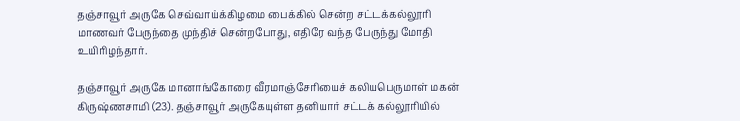தஞ்சாவூர் அருகே செவ்வாய்க்கிழமை பைக்கில் சென்ற சட்டக்கல்லூரி மாணவர் பேருந்தை முந்திச் சென்றபோது, எதிரே வந்த பேருந்து மோதி உயிரிழந்தார்.

தஞ்சாவூர் அருகே மானாங்கோரை வீரமாஞ்சேரியைச் கலியபெருமாள் மகன் கிருஷ்ணசாமி (23). தஞ்சாவூர் அருகேயுள்ள தனியார் சட்டக் கல்லூரியில்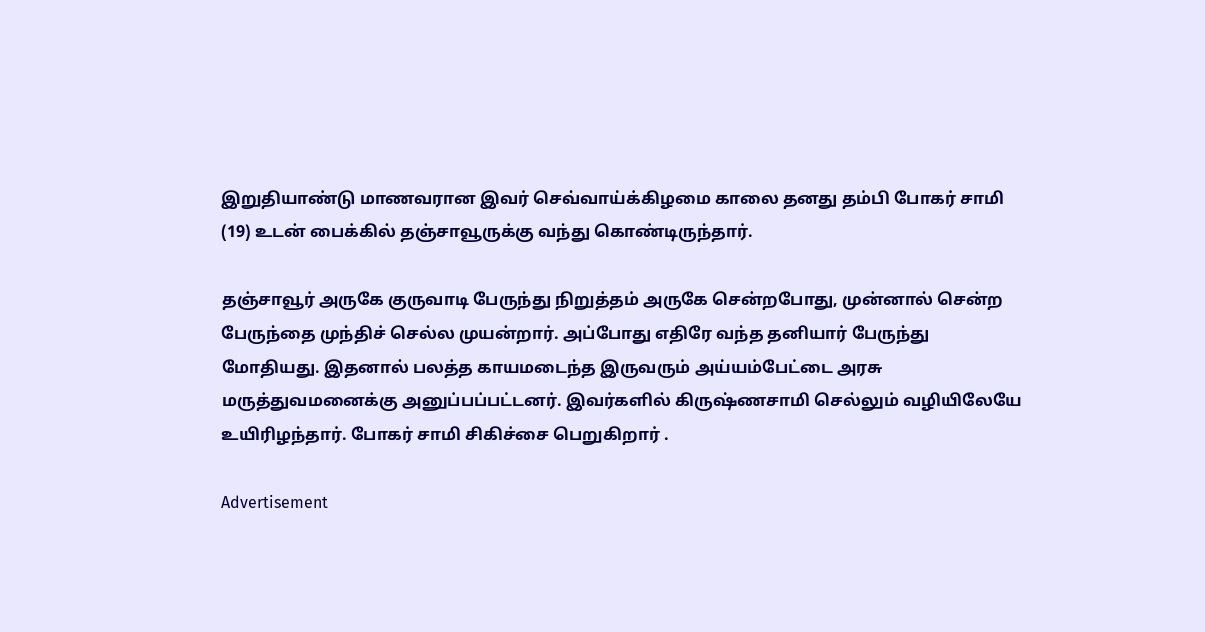இறுதியாண்டு மாணவரான இவர் செவ்வாய்க்கிழமை காலை தனது தம்பி போகர் சாமி (19) உடன் பைக்கில் தஞ்சாவூருக்கு வந்து கொண்டிருந்தார்.

தஞ்சாவூர் அருகே குருவாடி பேருந்து நிறுத்தம் அருகே சென்றபோது, முன்னால் சென்ற பேருந்தை முந்திச் செல்ல முயன்றார். அப்போது எதிரே வந்த தனியார் பேருந்து மோதியது. இதனால் பலத்த காயமடைந்த இருவரும் அய்யம்பேட்டை அரசு மருத்துவமனைக்கு அனுப்பப்பட்டனர். இவர்களில் கிருஷ்ணசாமி செல்லும் வழியிலேயே உயிரிழந்தார். போகர் சாமி சிகிச்சை பெறுகிறார் .

Advertisement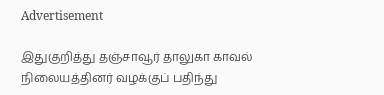Advertisement

இதுகுறித்து தஞ்சாவூர் தாலுகா காவல் நிலையத்தினர் வழக்குப் பதிந்து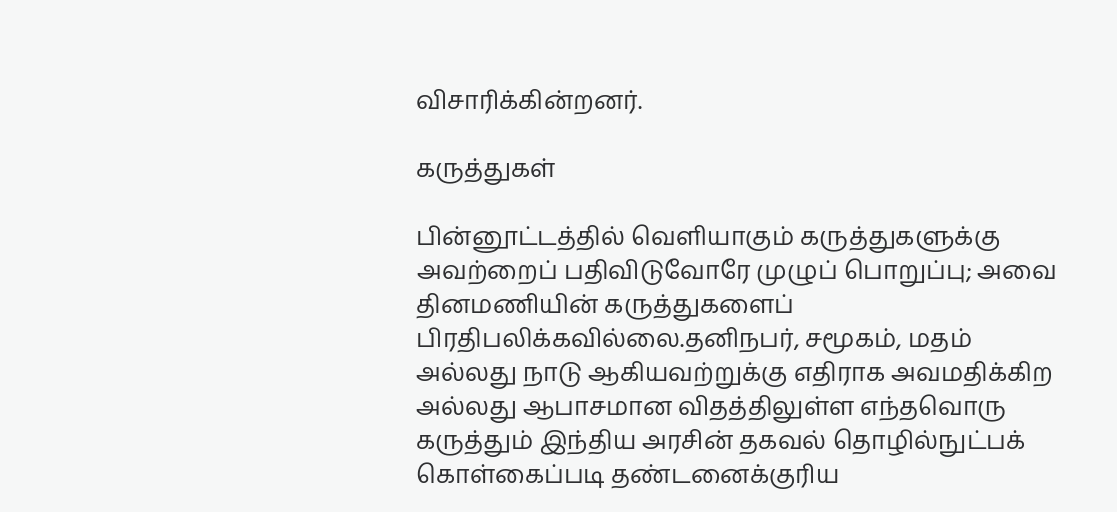விசாரிக்கின்றனர்.

கருத்துகள்

பின்னூட்டத்தில் வெளியாகும் கருத்துகளுக்கு அவற்றைப் பதிவிடுவோரே முழுப் பொறுப்பு; அவை தினமணியின் கருத்துகளைப் பிரதிபலிக்கவில்லை.தனிநபர், சமூகம், மதம் அல்லது நாடு ஆகியவற்றுக்கு எதிராக அவமதிக்கிற அல்லது ஆபாசமான விதத்திலுள்ள எந்தவொரு கருத்தும் இந்திய அரசின் தகவல் தொழில்நுட்பக் கொள்கைப்படி தண்டனைக்குரிய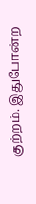குற்றம். இதுபோன்ற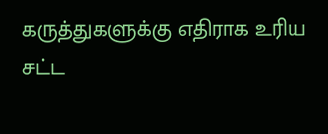கருத்துகளுக்கு எதிராக உரிய சட்ட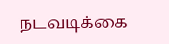நடவடிக்கை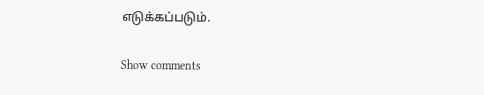எடுக்கப்படும்.

Show comments